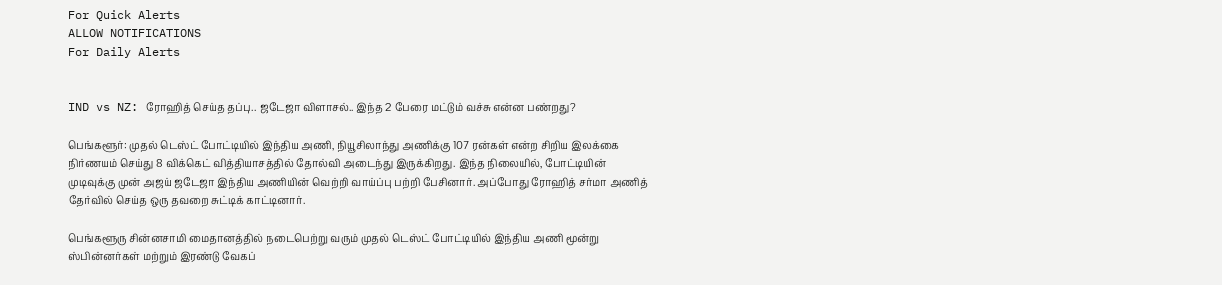For Quick Alerts
ALLOW NOTIFICATIONS
For Daily Alerts


IND vs NZ: ரோஹித் செய்த தப்பு.. ஜடேஜா விளாசல்.. இந்த 2 பேரை மட்டும் வச்சு என்ன பண்றது?

பெங்களூர்: முதல் டெஸ்ட் போட்டியில் இந்திய அணி, நியூசிலாந்து அணிக்கு 107 ரன்கள் என்ற சிறிய இலக்கை நிர்ணயம் செய்து 8 விக்கெட் வித்தியாசத்தில் தோல்வி அடைந்து இருக்கிறது. இந்த நிலையில், போட்டியின் முடிவுக்கு முன் அஜய் ஜடேஜா இந்திய அணியின் வெற்றி வாய்ப்பு பற்றி பேசினார். அப்போது ரோஹித் சர்மா அணித் தேர்வில் செய்த ஒரு தவறை சுட்டிக் காட்டினார்.

பெங்களூரு சின்னசாமி மைதானத்தில் நடைபெற்று வரும் முதல் டெஸ்ட் போட்டியில் இந்திய அணி மூன்று ஸ்பின்னர்கள் மற்றும் இரண்டு வேகப்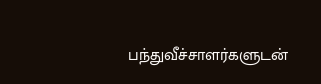பந்துவீச்சாளர்களுடன்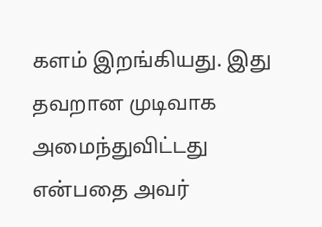களம் இறங்கியது. இது தவறான முடிவாக அமைந்துவிட்டது என்பதை அவர்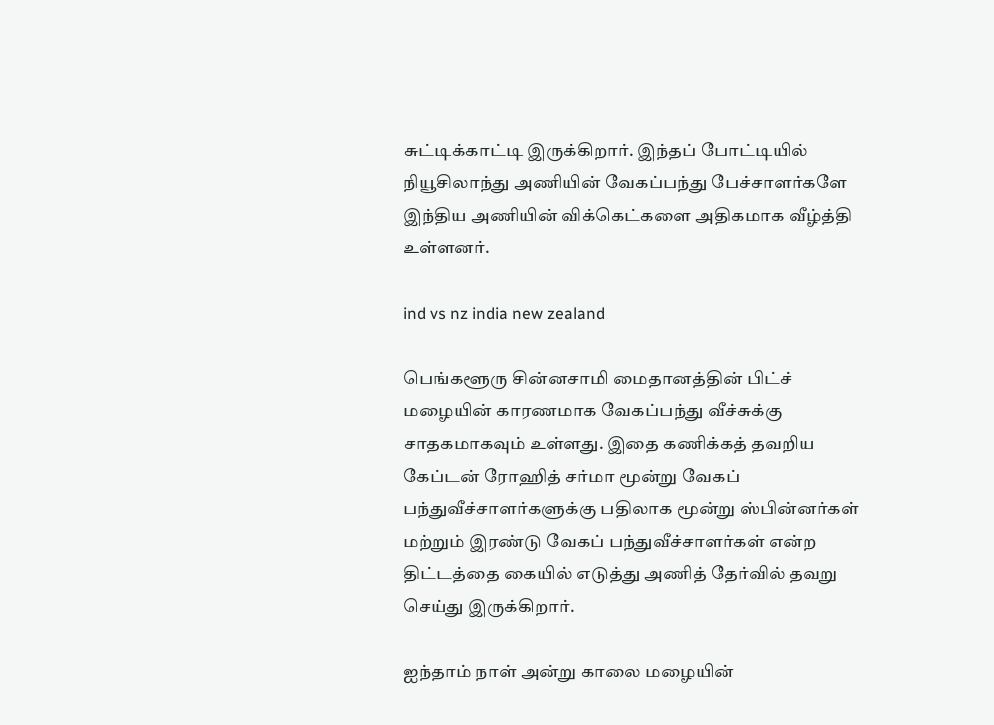சுட்டிக்காட்டி இருக்கிறார். இந்தப் போட்டியில் நியூசிலாந்து அணியின் வேகப்பந்து பேச்சாளர்களே இந்திய அணியின் விக்கெட்களை அதிகமாக வீழ்த்தி உள்ளனர்.

ind vs nz india new zealand

பெங்களூரு சின்னசாமி மைதானத்தின் பிட்ச் மழையின் காரணமாக வேகப்பந்து வீச்சுக்கு சாதகமாகவும் உள்ளது. இதை கணிக்கத் தவறிய கேப்டன் ரோஹித் சர்மா மூன்று வேகப் பந்துவீச்சாளர்களுக்கு பதிலாக மூன்று ஸ்பின்னர்கள் மற்றும் இரண்டு வேகப் பந்துவீச்சாளர்கள் என்ற திட்டத்தை கையில் எடுத்து அணித் தேர்வில் தவறு செய்து இருக்கிறார்.

ஐந்தாம் நாள் அன்று காலை மழையின்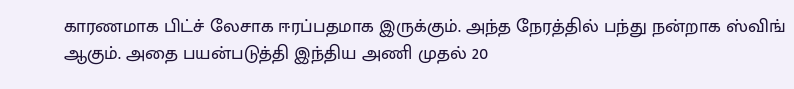காரணமாக பிட்ச் லேசாக ஈரப்பதமாக இருக்கும். அந்த நேரத்தில் பந்து நன்றாக ஸ்விங் ஆகும். அதை பயன்படுத்தி இந்திய அணி முதல் 20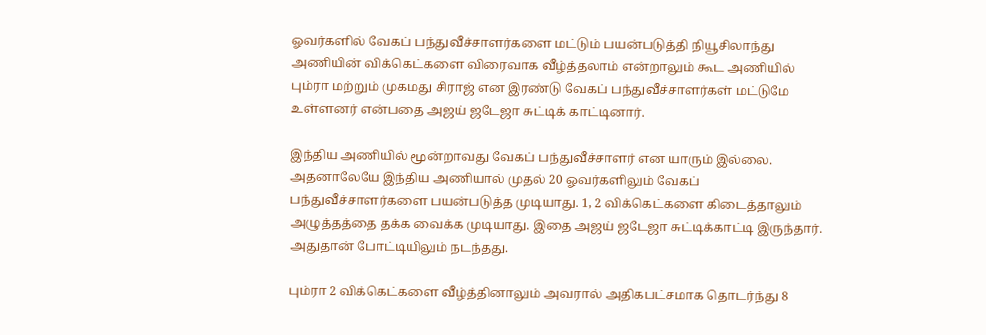ஓவர்களில் வேகப் பந்துவீச்சாளர்களை மட்டும் பயன்படுத்தி நியூசிலாந்து அணியின் விக்கெட்களை விரைவாக வீழ்த்தலாம் என்றாலும் கூட அணியில் பும்ரா மற்றும் முகமது சிராஜ் என இரண்டு வேகப் பந்துவீச்சாளர்கள் மட்டுமே உள்ளனர் என்பதை அஜய் ஜடேஜா சுட்டிக் காட்டினார்.

இந்திய அணியில் மூன்றாவது வேகப் பந்துவீச்சாளர் என யாரும் இல்லை. அதனாலேயே இந்திய அணியால் முதல் 20 ஓவர்களிலும் வேகப் பந்துவீச்சாளர்களை பயன்படுத்த முடியாது. 1, 2 விக்கெட்களை கிடைத்தாலும் அழுத்தத்தை தக்க வைக்க முடியாது. இதை அஜய் ஜடேஜா சுட்டிக்காட்டி இருந்தார். அதுதான் போட்டியிலும் நடந்தது.

பும்ரா 2 விக்கெட்களை வீழ்த்தினாலும் அவரால் அதிகபட்சமாக தொடர்ந்து 8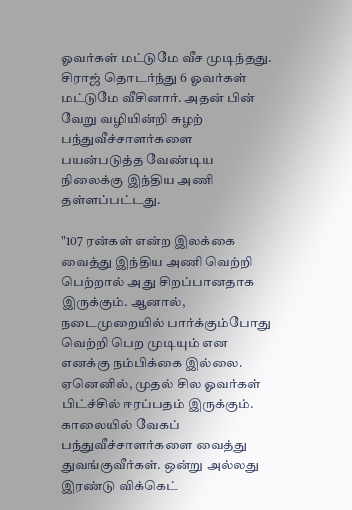ஓவர்கள் மட்டுமே வீச முடிந்தது. சிராஜ் தொடர்ந்து 6 ஓவர்கள் மட்டுமே வீசினார். அதன் பின் வேறு வழியின்றி சுழற் பந்துவீச்சாளர்களை பயன்படுத்த வேண்டிய நிலைக்கு இந்திய அணி தள்ளப்பட்டது.

"107 ரன்கள் என்ற இலக்கை வைத்து இந்திய அணி வெற்றி பெற்றால் அது சிறப்பானதாக இருக்கும். ஆனால், நடைமுறையில் பார்க்கும்போது வெற்றி பெற முடியும் என எனக்கு நம்பிக்கை இல்லை. ஏனெனில், முதல் சில ஓவர்கள் பிட்ச்சில் ஈரப்பதம் இருக்கும். காலையில் வேகப் பந்துவீச்சாளர்களை வைத்து துவங்குவீர்கள். ஒன்று அல்லது இரண்டு விக்கெட்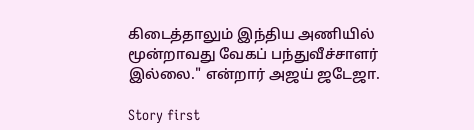கிடைத்தாலும் இந்திய அணியில் மூன்றாவது வேகப் பந்துவீச்சாளர் இல்லை." என்றார் அஜய் ஜடேஜா.

Story first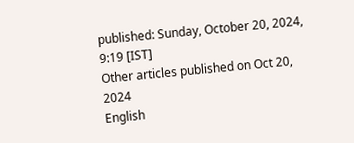published: Sunday, October 20, 2024, 9:19 [IST]
Other articles published on Oct 20, 2024
English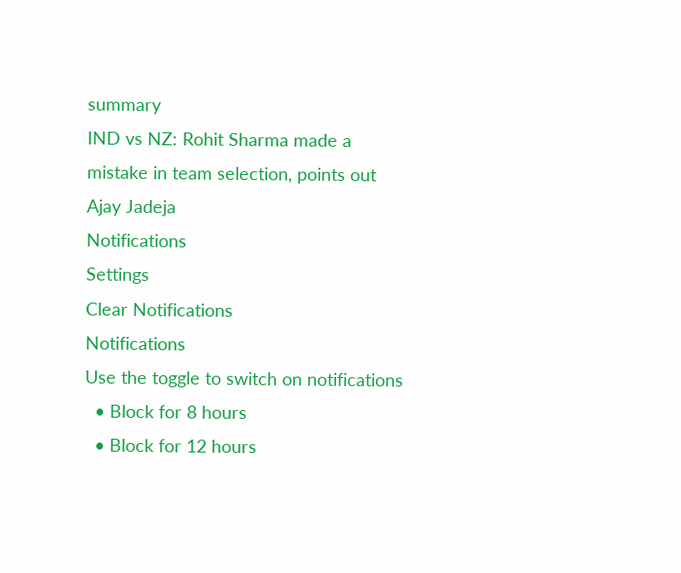summary
IND vs NZ: Rohit Sharma made a mistake in team selection, points out Ajay Jadeja
Notifications
Settings
Clear Notifications
Notifications
Use the toggle to switch on notifications
  • Block for 8 hours
  • Block for 12 hours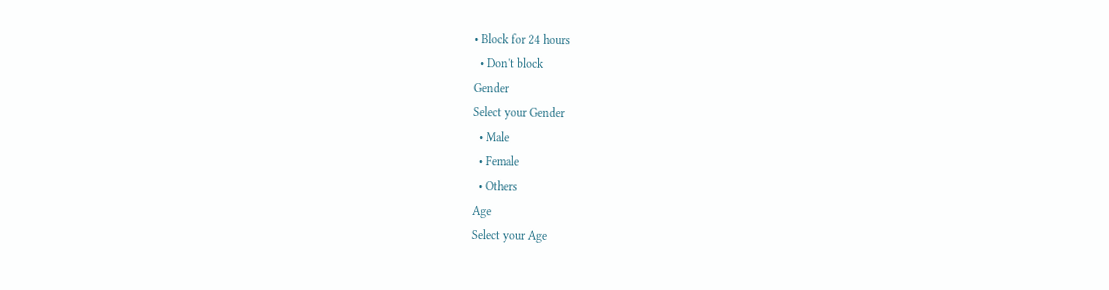• Block for 24 hours
  • Don't block
Gender
Select your Gender
  • Male
  • Female
  • Others
Age
Select your Age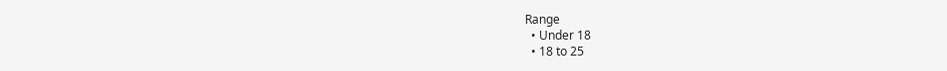Range
  • Under 18
  • 18 to 25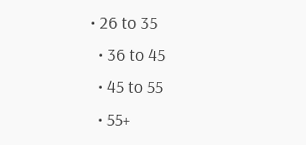• 26 to 35
  • 36 to 45
  • 45 to 55
  • 55+